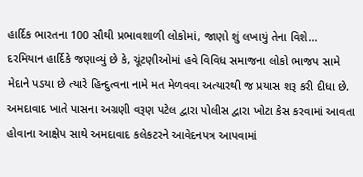હાર્દિક ભારતના 100 સૌથી પ્રભાવશાળી લોકોમાં, જાણો શું લખાયું તેના વિશે...
દરમિયાન હાર્દિકે જણાવ્યું છે કે, ચૂંટણીઓમાં હવે વિવિધ સમાજના લોકો ભાજપ સામે મેદાને પડયા છે ત્યારે હિન્દુત્વના નામે મત મેળવવા અત્યારથી જ પ્રયાસ શરૂ કરી દીધા છે. અમદાવાદ ખાતે પાસના અગ્રણી વરૂણ પટેલ દ્વારા પોલીસ દ્વારા ખોટા કેસ કરવામાં આવતા હોવાના આક્ષેપ સાથે અમદાવાદ કલેકટરને આવેદનપત્ર આપવામાં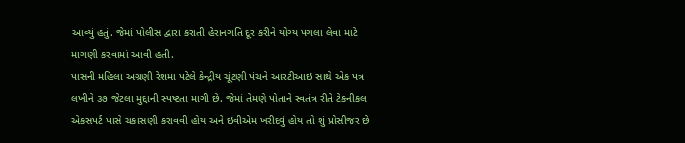આવ્યું હતું. જેમાં પોલીસ દ્વારા કરાતી હેરાનગતિ દૂર કરીને યોગ્ય પગલા લેવા માટે માગણી કરવામાં આવી હતી.
પાસની મહિલા અગ્રણી રેશમા પટેલે કેન્દ્રીય ચૂંટણી પંચને આરટીઆઇ સાથે એક પત્ર લખીને ૩૭ જેટલા મુદ્દાની સ્પષ્ટતા માગી છે. જેમાં તેમણે પોતાને સ્વતંત્ર રીતે ટેકનીકલ એકસપર્ટ પાસે ચકાસણી કરાવવી હોય અને ઇવીએમ ખરીદવું હોય તો શું પ્રોસીજર છે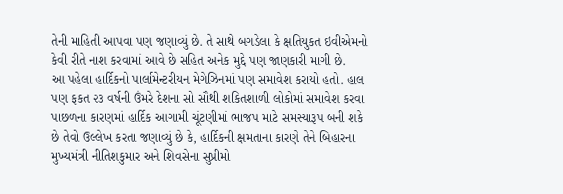તેની માહિતી આપવા પણ જણાવ્યું છે. તે સાથે બગડેલા કે ક્ષતિયુકત ઇવીએમનો કેવી રીતે નાશ કરવામાં આવે છે સહિત અનેક મુદ્દે પણ જાણકારી માગી છે.
આ પહેલા હાર્દિકનો પાર્લામેન્ટરીયન મેગેઝિનમાં પણ સમાવેશ કરાયો હતો. હાલ પણ ફકત ૨૩ વર્ષની ઉંમરે દેશના સો સૌથી શકિતશાળી લોકોમાં સમાવેશ કરવા પાછળના કારણમાં હાર્દિક આગામી ચૂંટણીમાં ભાજપ માટે સમસ્યારૂપ બની શકે છે તેવો ઉલ્લેખ કરતા જણાવ્યું છે કે, હાર્દિકની ક્ષમતાના કારણે તેને બિહારના મુખ્યમંત્રી નીતિશકુમાર અને શિવસેના સુપ્રીમો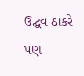ઉદ્ઘવ ઠાકરે પણ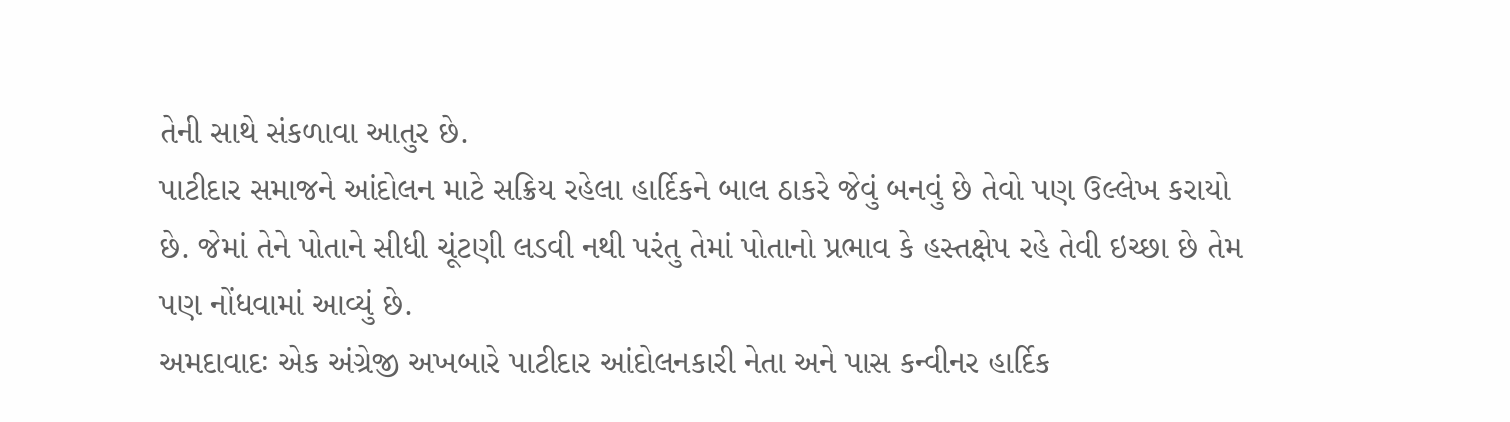તેની સાથે સંકળાવા આતુર છે.
પાટીદાર સમાજને આંદોલન માટે સક્રિય રહેલા હાર્દિકને બાલ ઠાકરે જેવું બનવું છે તેવો પણ ઉલ્લેખ કરાયો છે. જેમાં તેને પોતાને સીધી ચૂંટણી લડવી નથી પરંતુ તેમાં પોતાનો પ્રભાવ કે હસ્તક્ષેપ રહે તેવી ઇચ્છા છે તેમ પણ નોંધવામાં આવ્યું છે.
અમદાવાદઃ એક અંગ્રેજી અખબારે પાટીદાર આંદોલનકારી નેતા અને પાસ કન્વીનર હાર્દિક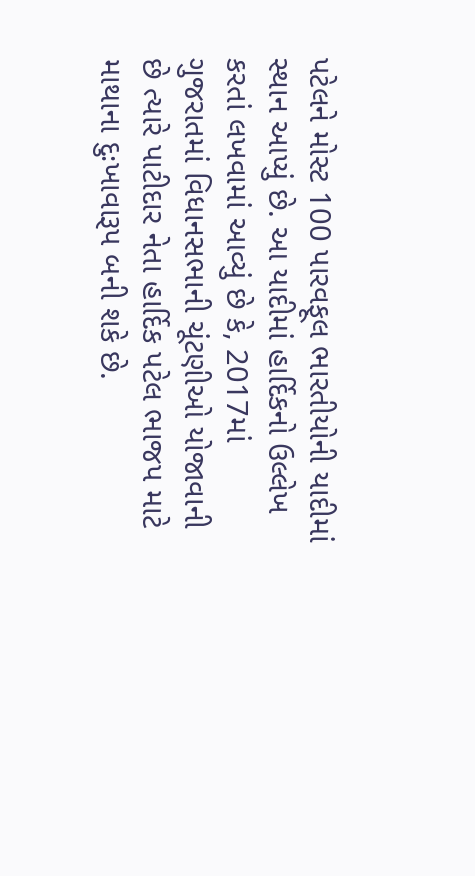પટેલને મોસ્ટ 100 પારવફૂલ ભારતીયોની યાદીમાં સ્થાન આપ્યું છે. આ યાદીમાં હાર્દિકનો ઉલ્લેખ કરતાં લખવામાં આવ્યું છે કે, 2017માં ગુજરાતમાં વિધાનસભાની ચૂંટણીઓ યોજાવાની છે ત્યારે પાટીદાર નેતા હાર્દિક પટેલ ભાજપ માટે માથાના દુઃખાવારૂપ બની શકે છે.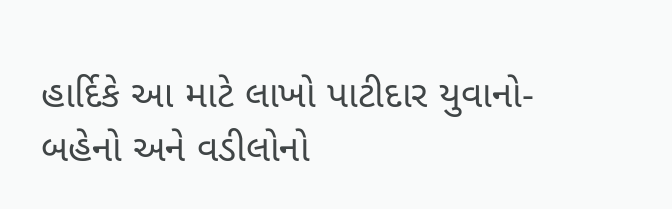હાર્દિકે આ માટે લાખો પાટીદાર યુવાનો-બહેનો અને વડીલોનો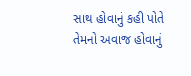સાથ હોવાનું કહી પોતે તેમનો અવાજ હોવાનું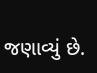જણાવ્યું છે.